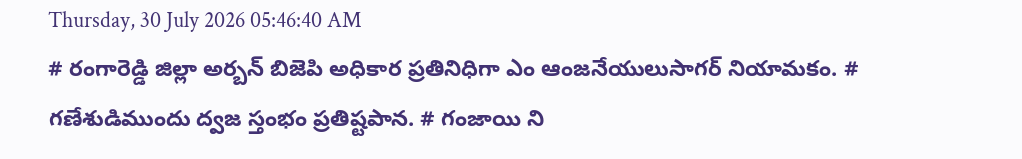Thursday, 30 July 2026 05:46:40 AM
# రంగారెడ్డి జిల్లా అర్బన్ బిజెపి అధికార ప్రతినిధిగా ఎం ఆంజనేయులుసాగర్ నియామకం. # గణేశుడిముందు ద్వజ స్తంభం ప్రతిష్టపాన. # గంజాయి ని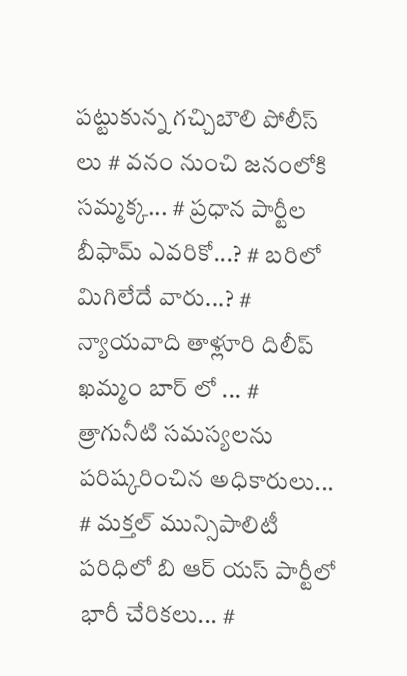పట్టుకున్న గచ్చిబౌలి పోలీస్ లు # వనం నుంచి జనంలోకి సమ్మక్క... # ప్రధాన పార్టీల బీఫామ్ ఎవరికో...? # బరిలో మిగిలేదే వారు...? # న్యాయవాది తాళ్లూరి దిలీప్ ఖమ్మం బార్ లో ... # త్రాగునీటి సమస్యలను పరిష్కరించిన అధికారులు... # మక్తల్ మున్సిపాలిటీ పరిధిలో బి ఆర్ యస్ పార్టీలో భారీ చేరికలు... #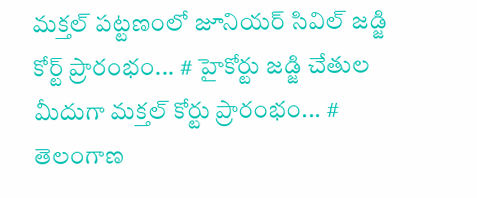మక్తల్ పట్టణంలో జూనియర్ సివిల్ జడ్జి కోర్ట్ ప్రారంభం... # హైకోర్టు జడ్జి చేతుల మీదుగా మక్తల్ కోర్టు ప్రారంభం... # తెలంగాణ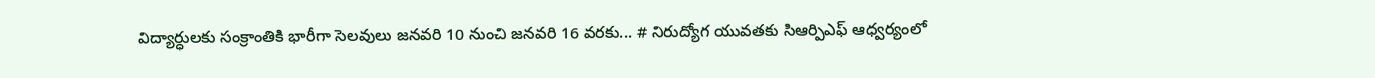విద్యార్ధులకు సంక్రాంతికి భారీగా సెలవులు జనవరి 10 నుంచి జనవరి 16 వరకు... # నిరుద్యోగ యువతకు సిఆర్పిఎఫ్ ఆధ్వర్యంలో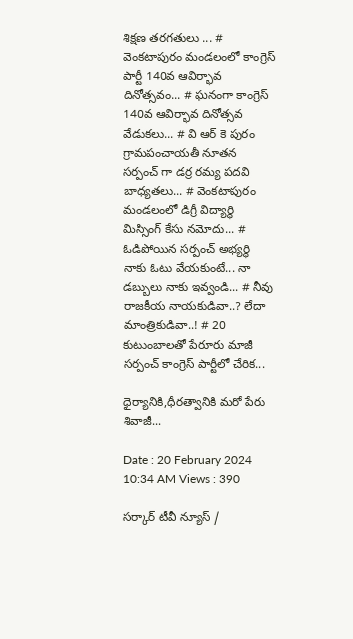శిక్షణ తరగతులు ... # వెంకటాపురం మండలంలో కాంగ్రెస్ పార్టీ 140వ ఆవిర్భావ దినోత్సవం... # ఘనంగా కాంగ్రెస్ 140వ ఆవిర్భావ దినోత్సవ వేడుకలు... # వి ఆర్ కె పురం గ్రామపంచాయతీ నూతన సర్పంచ్ గా డర్ర రమ్య పదవి బాధ్యతలు... # వెంకటాపురం మండలంలో డిగ్రీ విద్యార్థి మిస్సింగ్ కేసు నమోదు... # ఓడిపోయిన సర్పంచ్ అభ్యర్థి నాకు ఓటు వేయకుంటే... నా డబ్బులు నాకు ఇవ్వండి... # నీవు రాజకీయ నాయకుడివా..? లేదా మాంత్రికుడివా..! # 20 కుటుంబాలతో పేరూరు మాజీ సర్పంచ్ కాంగ్రెస్ పార్టీలో చేరిక...

ధైర్యానికి,ధీరత్వానికి మరో పేరు శివాజీ...

Date : 20 February 2024 10:34 AM Views : 390

సర్కార్ టీవీ న్యూస్ /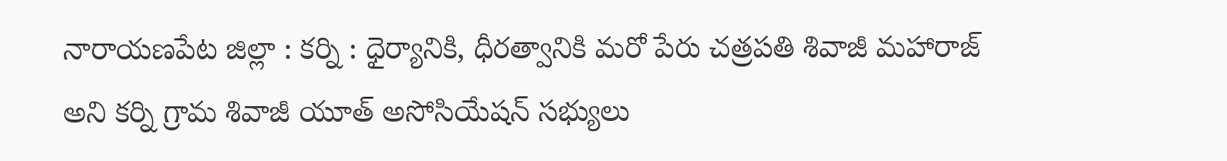నారాయణపేట జిల్లా : కర్ని : ధైర్యానికి, ధీరత్వానికి మరో పేరు చత్రపతి శివాజీ మహారాజ్ అని కర్ని గ్రామ శివాజీ యూత్ అసోసియేషన్ సభ్యులు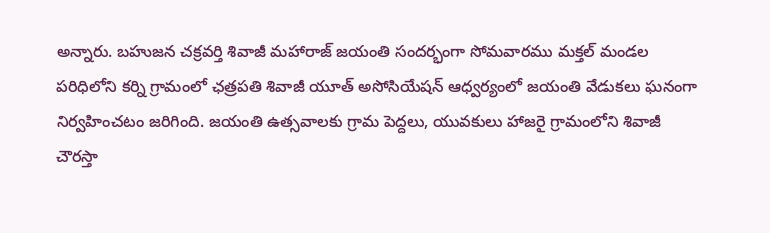అన్నారు. బహుజన చక్రవర్తి శివాజీ మహారాజ్ జయంతి సందర్భంగా సోమవారము మక్తల్ మండల పరిధిలోని కర్ని గ్రామంలో ఛత్రపతి శివాజీ యూత్ అసోసియేషన్ ఆధ్వర్యంలో జయంతి వేడుకలు ఘనంగా నిర్వహించటం జరిగింది. జయంతి ఉత్సవాలకు గ్రామ పెద్దలు, యువకులు హాజరై గ్రామంలోని శివాజీ చౌరస్తా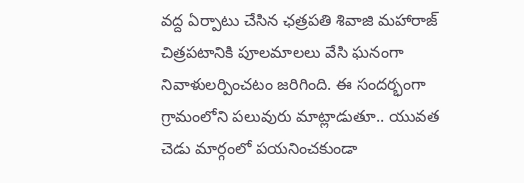వద్ద ఏర్పాటు చేసిన ఛత్రపతి శివాజి మహారాజ్ చిత్రపటానికి పూలమాలలు వేసి ఘనంగా నివాళులర్పించటం జరిగింది. ఈ సందర్భంగా గ్రామంలోని పలువురు మాట్లాడుతూ.. యువత చెడు మార్గంలో పయనించకుండా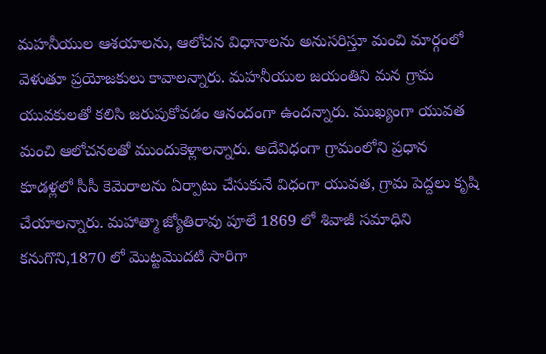మహనీయుల ఆశయాలను, ఆలోచన విధానాలను అనుసరిస్తూ మంచి మార్గంలో వెళుతూ ప్రయోజకులు కావాలన్నారు. మహనీయుల జయంతిని మన గ్రామ యువకులతో కలిసి జరుపుకోవడం ఆనందంగా ఉందన్నారు. ముఖ్యంగా యువత మంచి ఆలోచనలతో ముందుకెళ్లాలన్నారు. అదేవిధంగా గ్రామంలోని ప్రధాన కూడళ్లలో సీసీ కెమెరాలను ఏర్పాటు చేసుకునే విధంగా యువత, గ్రామ పెద్దలు కృషి చేయాలన్నారు. మహాత్మా జ్యోతిరావు పూలే 1869 లో శివాజీ సమాధిని కనుగొని,1870 లో మొట్టమొదటి సారిగా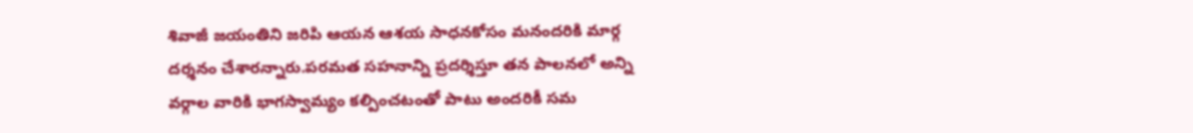శివాజీ జయంతిని జరిపి ఆయన ఆశయ సాధనకోసం మనందరికి మార్గ దర్శనం చేశారన్నారు.పరమత సహనాన్ని ప్రదర్శిస్తూ తన పాలనలో అన్ని వర్గాల వారికి భాగస్వామ్యం కల్పించటంతో పాటు అందరికీ సమ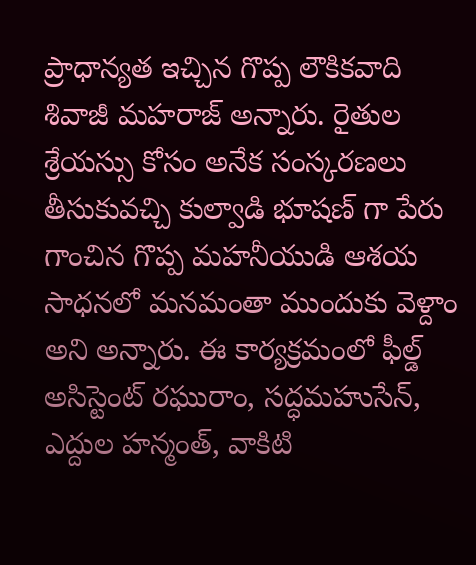ప్రాధాన్యత ఇచ్చిన గొప్ప లౌకికవాది శివాజీ మహరాజ్ అన్నారు. రైతుల శ్రేయస్సు కోసం అనేక సంస్కరణలు తీసుకువచ్చి కుల్వాడి భూషణ్ గా పేరు గాంచిన గొప్ప మహనీయుడి ఆశయ సాధనలో మనమంతా ముందుకు వెళ్దాం అని అన్నారు. ఈ కార్యక్రమంలో ఫీల్డ్ అసిస్టెంట్ రఘురాం, సద్ధమహుసేన్, ఎద్దుల హన్మంత్, వాకిటి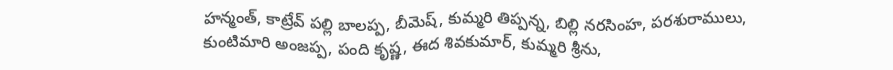హన్మంత్, కాట్రేవ్ పల్లి బాలప్ప, బీమెష్, కుమ్మరి తిప్పన్న, బిల్లి నరసింహ, పరశురాములు, కుంటిమారి అంజప్ప, పంది కృష్ణ, ఈద శివకుమార్, కుమ్మరి శ్రీను,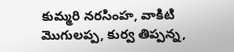కుమ్మరి నరసింహ, వాకిటి మొగులప్ప, కుర్వ తిప్పన్న,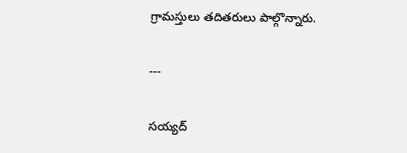గ్రామస్తులు తదితరులు పాల్గొన్నారు.

---

సయ్యద్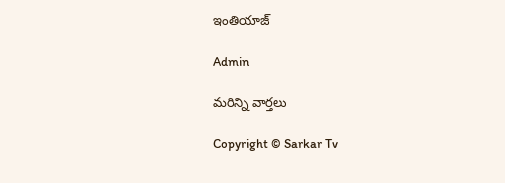ఇంతియాజ్

Admin

మరిన్ని వార్తలు

Copyright © Sarkar Tv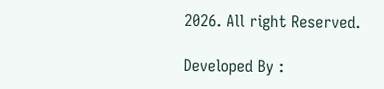2026. All right Reserved.

Developed By :